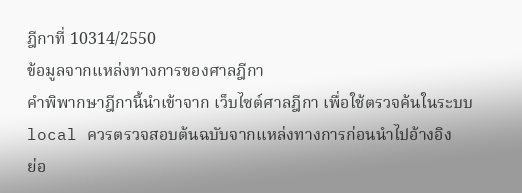ฎีกาที่ 10314/2550
ข้อมูลจากแหล่งทางการของศาลฎีกา
คำพิพากษาฎีกานี้นำเข้าจาก เว็บไซต์ศาลฎีกา เพื่อใช้ตรวจค้นในระบบ local ควรตรวจสอบต้นฉบับจากแหล่งทางการก่อนนำไปอ้างอิง
ย่อ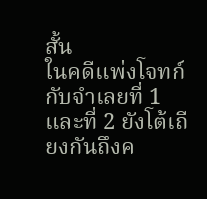สั้น
ในคดีแพ่งโจทก์กับจำเลยที่ 1 และที่ 2 ยังโต้เถียงกันถึงค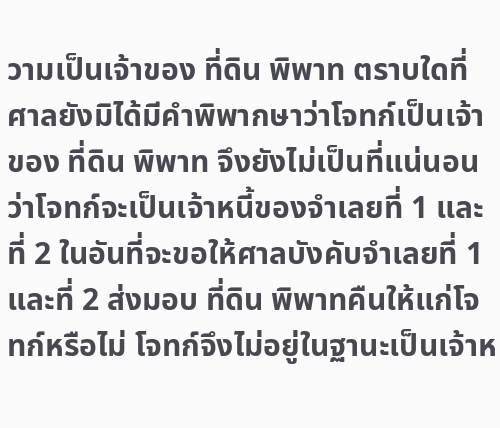วามเป็นเจ้าของ ที่ดิน พิพาท ตราบใดที่ศาลยังมิได้มีคำพิพากษาว่าโจทก์เป็นเจ้าของ ที่ดิน พิพาท จึงยังไม่เป็นที่แน่นอนว่าโจทก์จะเป็นเจ้าหนี้ของจำเลยที่ 1 และที่ 2 ในอันที่จะขอให้ศาลบังคับจำเลยที่ 1 และที่ 2 ส่งมอบ ที่ดิน พิพาทคืนให้แก่โจทก์หรือไม่ โจทก์จึงไม่อยู่ในฐานะเป็นเจ้าห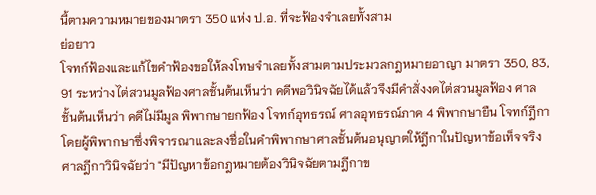นี้ตามความหมายของมาตรา 350 แห่ง ป.อ. ที่จะฟ้องจำเลยทั้งสาม
ย่อยาว
โจทก์ฟ้องและแก้ไขคำฟ้องขอให้ลงโทษจำเลยทั้งสามตามประมวลกฎหมายอาญา มาตรา 350, 83, 91 ระหว่างไต่สวนมูลฟ้องศาลชั้นต้นเห็นว่า คดีพอวินิจฉัยได้แล้วจึงมีคำสั่งงดไต่สวนมูลฟ้อง ศาลชั้นต้นเห็นว่า คดีไม่มีมูล พิพากษายกฟ้อง โจทก์อุทธรณ์ ศาลอุทธรณ์ภาค 4 พิพากษายืน โจทก์ฎีกา โดยผู้พิพากษาซึ่งพิจารณาและลงชื่อในคำพิพากษาศาลชั้นต้นอนุญาตให้ฎีกาในปัญหาข้อเท็จจริง ศาลฎีกาวินิจฉัยว่า "มีปัญหาข้อกฎหมายต้องวินิจฉัยตามฎีกาข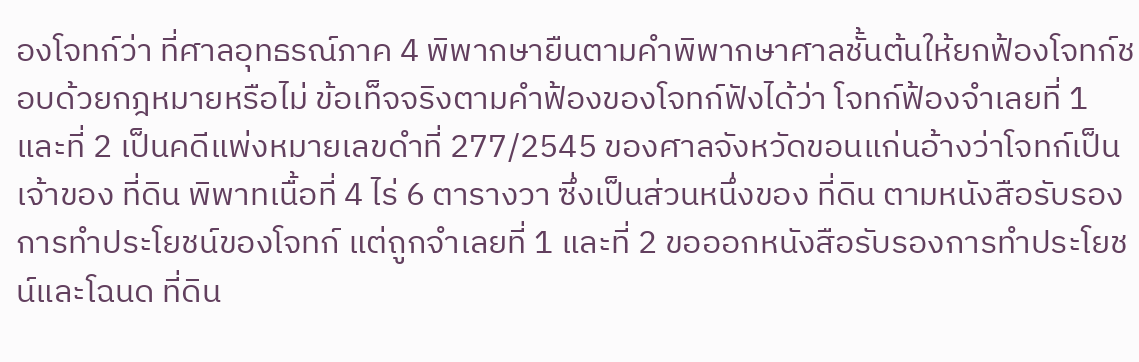องโจทก์ว่า ที่ศาลอุทธรณ์ภาค 4 พิพากษายืนตามคำพิพากษาศาลชั้นต้นให้ยกฟ้องโจทก์ชอบด้วยกฎหมายหรือไม่ ข้อเท็จจริงตามคำฟ้องของโจทก์ฟังได้ว่า โจทก์ฟ้องจำเลยที่ 1 และที่ 2 เป็นคดีแพ่งหมายเลขดำที่ 277/2545 ของศาลจังหวัดขอนแก่นอ้างว่าโจทก์เป็นเจ้าของ ที่ดิน พิพาทเนื้อที่ 4 ไร่ 6 ตารางวา ซึ่งเป็นส่วนหนึ่งของ ที่ดิน ตามหนังสือรับรองการทำประโยชน์ของโจทก์ แต่ถูกจำเลยที่ 1 และที่ 2 ขอออกหนังสือรับรองการทำประโยชน์และโฉนด ที่ดิน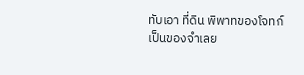ทับเอา ที่ดิน พิพาทของโจทก์เป็นของจำเลย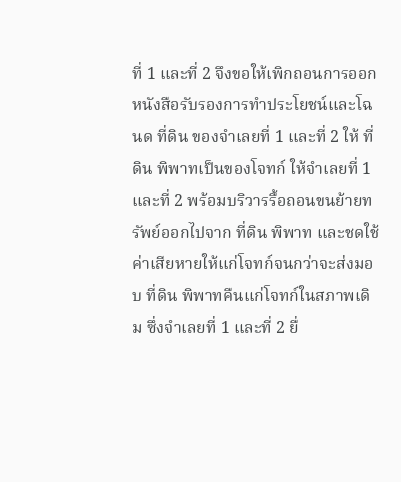ที่ 1 และที่ 2 จึงขอให้เพิกถอนการออกหนังสือรับรองการทำประโยชน์และโฉนด ที่ดิน ของจำเลยที่ 1 และที่ 2 ให้ ที่ดิน พิพาทเป็นของโจทก์ ให้จำเลยที่ 1 และที่ 2 พร้อมบริวารรื้อถอนขนย้ายทรัพย์ออกไปจาก ที่ดิน พิพาท และชดใช้ค่าเสียหายให้แก่โจทก์จนกว่าจะส่งมอบ ที่ดิน พิพาทคืนแก่โจทก์ในสภาพเดิม ซึ่งจำเลยที่ 1 และที่ 2 ยื่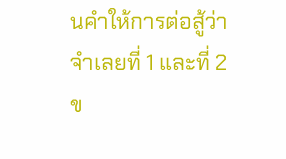นคำให้การต่อสู้ว่า จำเลยที่ 1 และที่ 2 ข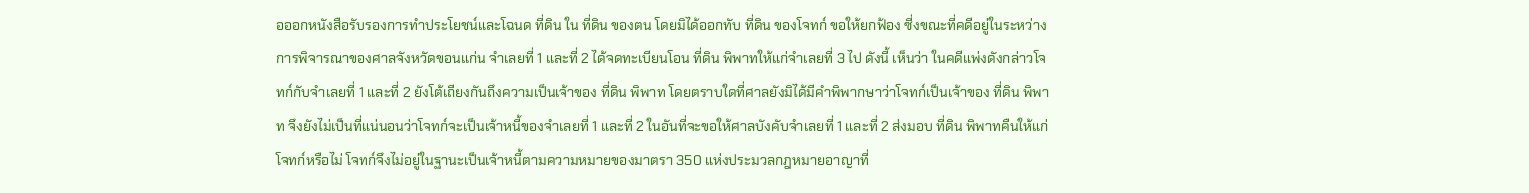อออกหนังสือรับรองการทำประโยชน์และโฉนด ที่ดิน ใน ที่ดิน ของตน โดยมิได้ออกทับ ที่ดิน ของโจทก์ ขอให้ยกฟ้อง ซี่งขณะที่คดีอยู่ในระหว่างการพิจารณาของศาลจังหวัดขอนแก่น จำเลยที่ 1 และที่ 2 ได้จดทะเบียนโอน ที่ดิน พิพาทให้แก่จำเลยที่ 3 ไป ดังนี้ เห็นว่า ในคดีแพ่งดังกล่าวโจทก์กับจำเลยที่ 1 และที่ 2 ยังโต้เถียงกันถึงความเป็นเจ้าของ ที่ดิน พิพาท โดยตราบใดที่ศาลยังมิได้มีคำพิพากษาว่าโจทก์เป็นเจ้าของ ที่ดิน พิพาท จึงยังไม่เป็นที่แน่นอนว่าโจทก์จะเป็นเจ้าหนี้ของจำเลยที่ 1 และที่ 2 ในอันที่จะขอให้ศาลบังคับจำเลยที่ 1 และที่ 2 ส่งมอบ ที่ดิน พิพาทคืนให้แก่โจทก์หรือไม่ โจทก์จึงไม่อยู่ในฐานะเป็นเจ้าหนี้ตามความหมายของมาตรา 350 แห่งประมวลกฎหมายอาญาที่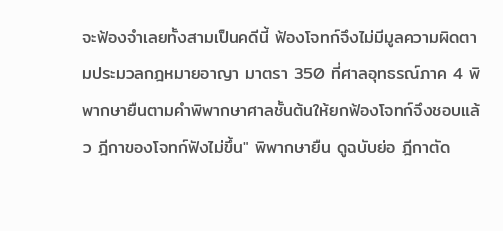จะฟ้องจำเลยทั้งสามเป็นคดีนี้ ฟ้องโจทก์จึงไม่มีมูลความผิดตามประมวลกฎหมายอาญา มาตรา 350 ที่ศาลอุทธรณ์ภาค 4 พิพากษายืนตามคำพิพากษาศาลชั้นต้นให้ยกฟ้องโจทก์จึงชอบแล้ว ฎีกาของโจทก์ฟังไม่ขึ้น" พิพากษายืน ดูฉบับย่อ ฎีกาตัด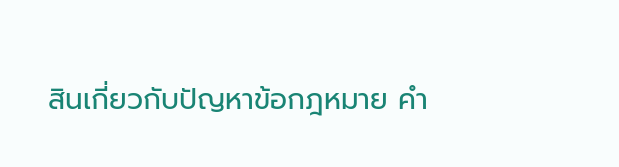สินเกี่ยวกับปัญหาข้อกฎหมาย คำ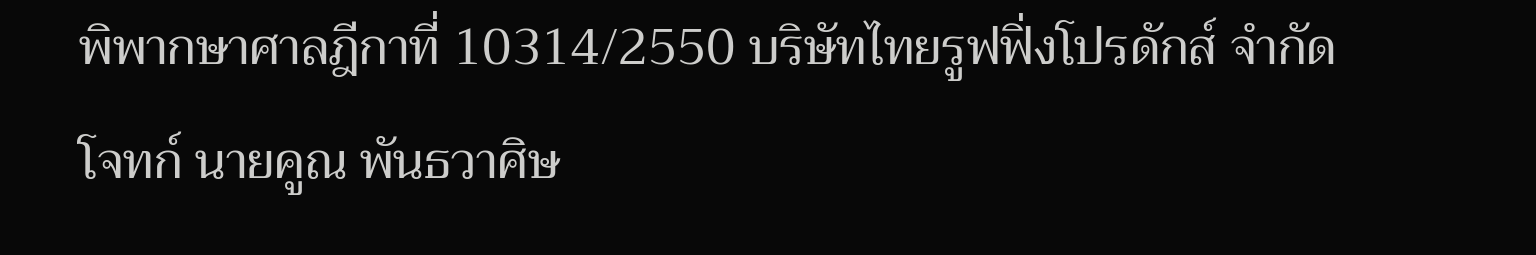พิพากษาศาลฎีกาที่ 10314/2550 บริษัทไทยรูฟฟิ่งโปรดักส์ จำกัด โจทก์ นายคูณ พันธวาศิษ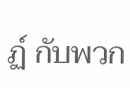ฏ์ กับพวก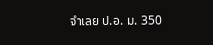จำเลย ป.อ. ม. 350